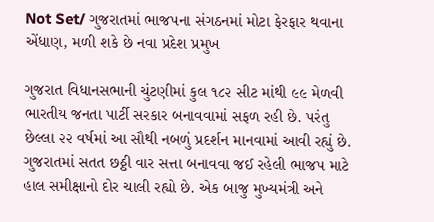Not Set/ ગુજરાતમાં ભાજપના સંગઠનમાં મોટા ફેરફાર થવાના એંધાણ, મળી શકે છે નવા પ્રદેશ પ્રમુખ

ગુજરાત વિધાનસભાની ચુંટણીમાં કુલ ૧૮૨ સીટ માંથી ૯૯ મેળવી ભારતીય જનતા પાર્ટી સરકાર બનાવવામાં સફળ રહી છે. પરંતુ છેલ્લા ૨૨ વર્ષમાં આ સૌથી નબળું પ્રદર્શન માનવામાં આવી રહ્યું છે. ગુજરાતમાં સતત છઠ્ઠી વાર સત્તા બનાવવા જઈ રહેલી ભાજપ માટે હાલ સમીક્ષાનો દોર ચાલી રહ્યો છે. એક બાજુ મુખ્યમંત્રી અને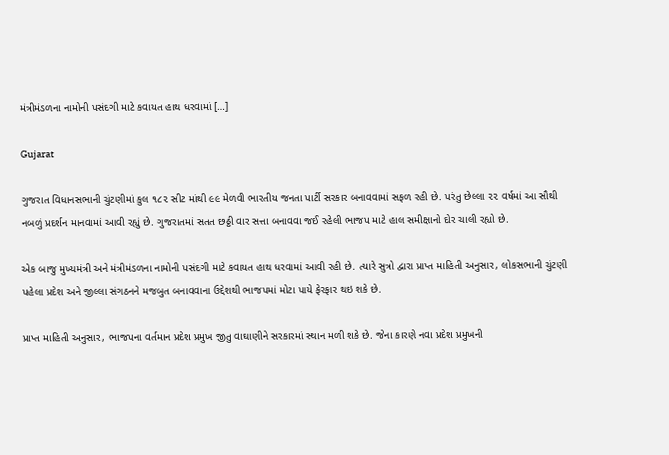મંત્રીમંડળના નામોની પસંદગી માટે કવાયત હાથ ધરવામાં […]

Gujarat

ગુજરાત વિધાનસભાની ચુંટણીમાં કુલ ૧૮૨ સીટ માંથી ૯૯ મેળવી ભારતીય જનતા પાર્ટી સરકાર બનાવવામાં સફળ રહી છે. પરંતુ છેલ્લા ૨૨ વર્ષમાં આ સૌથી નબળું પ્રદર્શન માનવામાં આવી રહ્યું છે. ગુજરાતમાં સતત છઠ્ઠી વાર સત્તા બનાવવા જઈ રહેલી ભાજપ માટે હાલ સમીક્ષાનો દોર ચાલી રહ્યો છે.

એક બાજુ મુખ્યમંત્રી અને મંત્રીમંડળના નામોની પસંદગી માટે કવાયત હાથ ધરવામાં આવી રહી છે. ત્યારે સુત્રો દ્વારા પ્રાપ્ત માહિતી અનુસાર, લોકસભાની ચુંટણી પહેલા પ્રદેશ અને જીલ્લા સંગઠનને મજબુત બનાવવાના ઉદ્દેશથી ભાજપમાં મોટા પાયે ફેરફાર થઇ શકે છે.

પ્રાપ્ત માહિતી અનુસાર, ભાજપના વર્તમાન પ્રદેશ પ્રમુખ જીતુ વાઘાણીને સરકારમાં સ્થાન મળી શકે છે. જેના કારણે નવા પ્રદેશ પ્રમુખની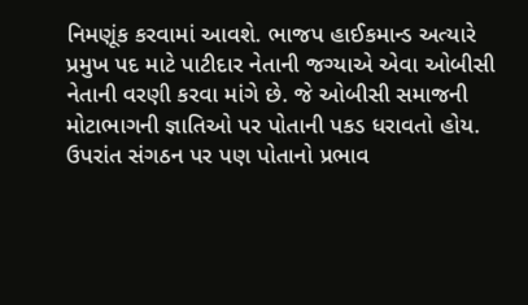નિમણૂંક કરવામાં આવશે. ભાજપ હાઈકમાન્ડ અત્યારે પ્રમુખ પદ માટે પાટીદાર નેતાની જગ્યાએ એવા ઓબીસી નેતાની વરણી કરવા માંગે છે. જે ઓબીસી સમાજની મોટાભાગની જ્ઞાતિઓ પર પોતાની પકડ ધરાવતો હોય. ઉપરાંત સંગઠન પર પણ પોતાનો પ્રભાવ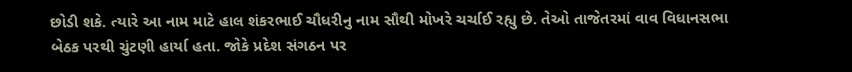છોડી શકે. ત્યારે આ નામ માટે હાલ શંકરભાઈ ચૌધરીનુ નામ સૌથી મોખરે ચર્ચાઈ રહ્યુ છે. તેઓ તાજેતરમાં વાવ વિધાનસભા બેઠક પરથી ચુંટણી હાર્યા હતા. જોકે પ્રદેશ સંગઠન પર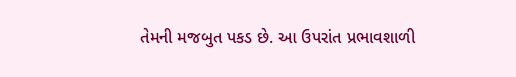તેમની મજબુત પકડ છે. આ ઉપરાંત પ્રભાવશાળી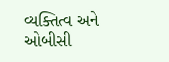વ્યક્તિત્વ અને ઓબીસી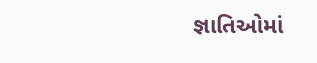જ્ઞાતિઓમાં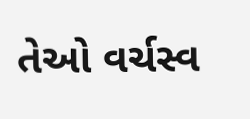તેઓ વર્ચસ્વ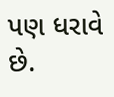પણ ધરાવે છે.